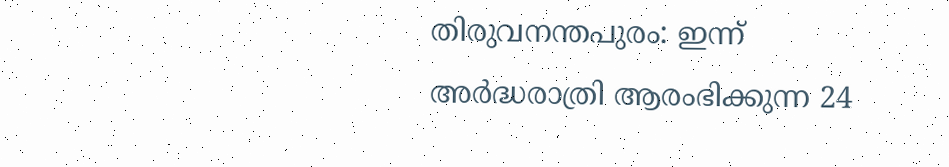തിരുവനന്തപുരം: ഇന്ന് അർദ്ധരാത്രി ആരംഭിക്കുന്ന 24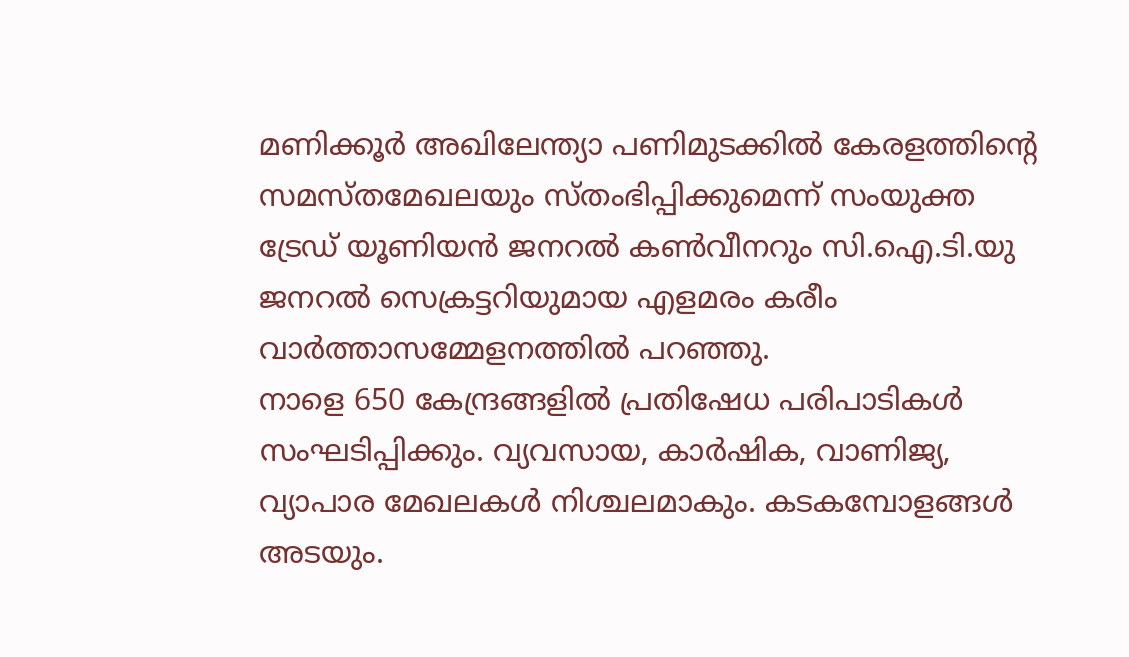മണിക്കൂർ അഖിലേന്ത്യാ പണിമുടക്കിൽ കേരളത്തിന്റെ സമസ്തമേഖലയും സ്തംഭിപ്പിക്കുമെന്ന് സംയുക്ത ട്രേഡ് യൂണിയൻ ജനറൽ കൺവീനറും സി.ഐ.ടി.യു ജനറൽ സെക്രട്ടറിയുമായ എളമരം കരീം വാർത്താസമ്മേളനത്തിൽ പറഞ്ഞു.
നാളെ 650 കേന്ദ്രങ്ങളിൽ പ്രതിഷേധ പരിപാടികൾ സംഘടിപ്പിക്കും. വ്യവസായ, കാർഷിക, വാണിജ്യ, വ്യാപാര മേഖലകൾ നിശ്ചലമാകും. കടകമ്പോളങ്ങൾ അടയും.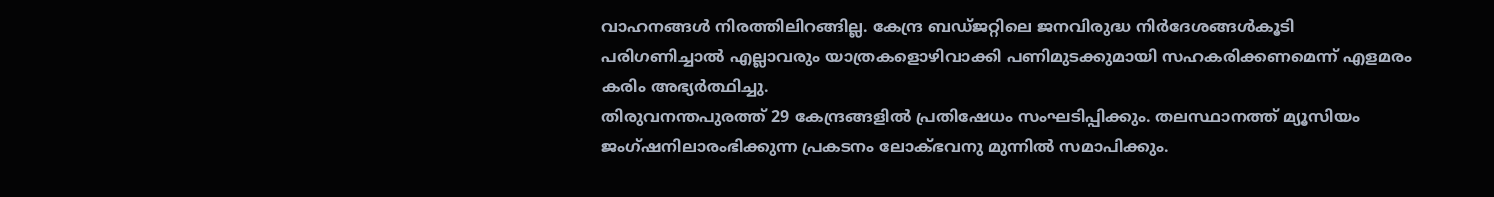വാഹനങ്ങൾ നിരത്തിലിറങ്ങില്ല. കേന്ദ്ര ബഡ്ജറ്റിലെ ജനവിരുദ്ധ നിർദേശങ്ങൾകൂടി പരിഗണിച്ചാൽ എല്ലാവരും യാത്രകളൊഴിവാക്കി പണിമുടക്കുമായി സഹകരിക്കണമെന്ന് എളമരം കരിം അഭ്യർത്ഥിച്ചു.
തിരുവനന്തപുരത്ത് 29 കേന്ദ്രങ്ങളിൽ പ്രതിഷേധം സംഘടിപ്പിക്കും. തലസ്ഥാനത്ത് മ്യൂസിയം ജംഗ്ഷനിലാരംഭിക്കുന്ന പ്രകടനം ലോക്ഭവനു മുന്നിൽ സമാപിക്കും.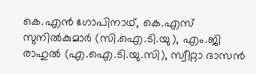കെ.എൻ ഗോപിനാഥ്, കെ.എസ് സുനിൽകുമാർ (സി.ഐ.ടി.യു), എം.ജി രാഹുൽ (എ.ഐ.ടി.യു.സി), സ്വീറ്റാ ദാസൻ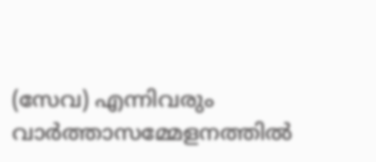(സേവ) എന്നിവരും വാർത്താസമ്മേളനത്തിൽ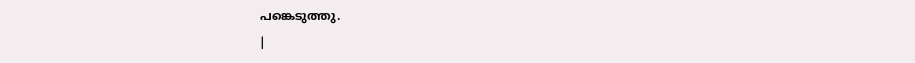പങ്കെടുത്തു.
|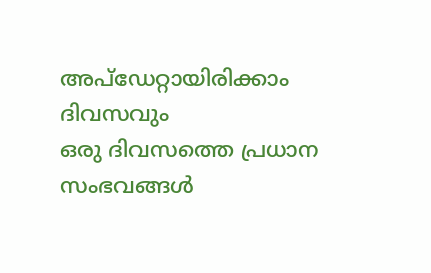അപ്ഡേറ്റായിരിക്കാം ദിവസവും
ഒരു ദിവസത്തെ പ്രധാന സംഭവങ്ങൾ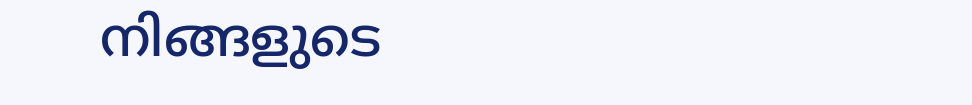നിങ്ങളുടെ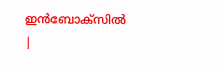ഇൻബോക്സിൽ |